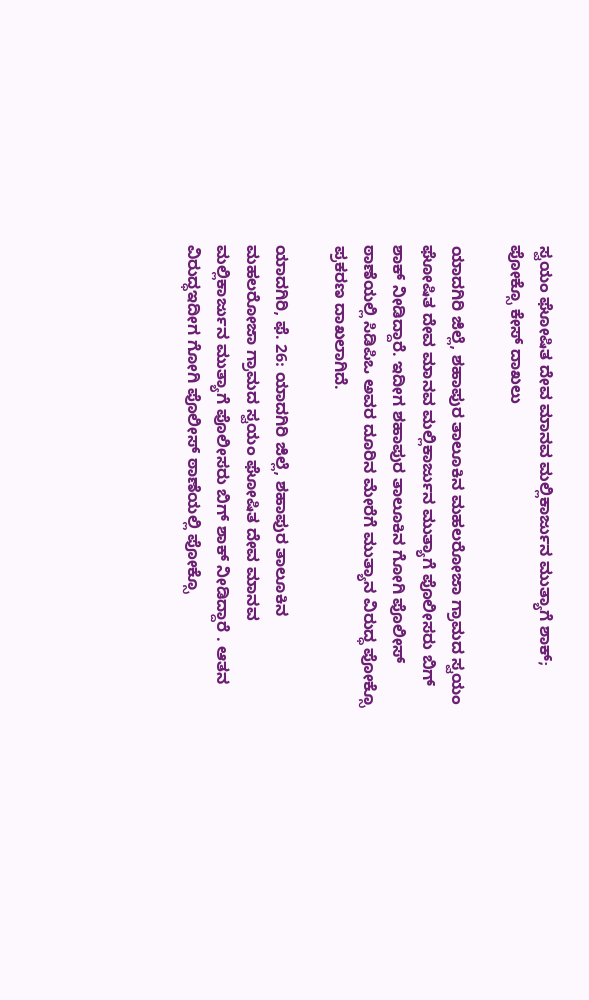ಸ್ವಯಂ ಘೋಷಿತ ದೇವ ಮಾನವ ಮಲ್ಲಿಕಾರ್ಜುನ ಮುತ್ಯಾಗೆ ಶಾಕ್‌; ಪೋಕ್ಸೊ ಕೇಸ್ ದಾಖಲು

ಯಾದಗಿರಿ ಜಿಲ್ಲೆ, ಶಹಾಪುರ ತಾಲೂಕಿನ ಮಹಲರೋಜಾ ಗ್ರಾಮದ ಸ್ವಯಂ ಘೋಷಿತ ದೇವ ಮಾನವ ಮಲ್ಲಿಕಾರ್ಜುನ ಮುತ್ಯಾಗೆ ಪೊಲೀಸರು ಬಿಗ್‌ ಶಾಕ್‌ ನೀಡಿದ್ದಾರೆ. ಇದೀಗ ಶಹಾಪುರ ತಾಲೂಕಿನ ಗೋಗಿ ಪೊಲೀಸ್ ಠಾಣೆಯಲ್ಲಿ ಸಿಡಿಪಿಒ ಅವರ ದೂರಿನ ಮೇರೆಗೆ ಮುತ್ಯಾನ ವಿರುದ್ಧ ಪೋಕ್ಸೊ ಪ್ರಕರಣ ದಾಖಲಾಗಿದೆ.

ಯಾದಗಿರಿ, ಫೆ. 26: ಯಾದಗಿರಿ ಜಿಲ್ಲೆ, ಶಹಾಪುರ ತಾಲೂಕಿನ ಮಹಲರೋಜಾ ಗ್ರಾಮದ ಸ್ವಯಂ ಘೋಷಿತ ದೇವ ಮಾನವ ಮಲ್ಲಿಕಾರ್ಜುನ ಮುತ್ಯಾಗೆ ಪೊಲೀಸರು ಬಿಗ್‌ ಶಾಕ್‌ ನೀಡಿದ್ದಾರೆ . ಆತನ ವಿರುದ್ಧಇದೀಗ ಗೋಗಿ ಪೊಲೀಸ್ ಠಾಣೆಯಲ್ಲಿ ಪೋಕ್ಸೊ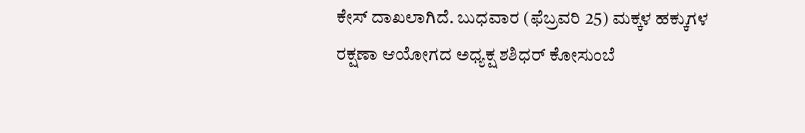ಕೇಸ್ ದಾಖಲಾಗಿದೆ. ಬುಧವಾರ (ಫೆಬ್ರವರಿ 25) ಮಕ್ಕಳ ಹಕ್ಕುಗಳ ರಕ್ಷಣಾ ಆಯೋಗದ ಅಧ್ಯಕ್ಷ ಶಶಿಧರ್‌ ಕೋಸುಂಬೆ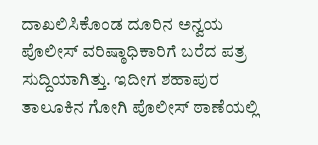ದಾಖಲಿಸಿಕೊಂಡ ದೂರಿನ ಅನ್ವಯ ಪೊಲೀಸ್ ವರಿಷ್ಠಾಧಿಕಾರಿಗೆ ಬರೆದ ಪತ್ರ ಸುದ್ದಿಯಾಗಿತ್ತು. ಇದೀಗ ಶಹಾಪುರ ತಾಲೂಕಿನ ಗೋಗಿ ಪೊಲೀಸ್ ಠಾಣೆಯಲ್ಲಿ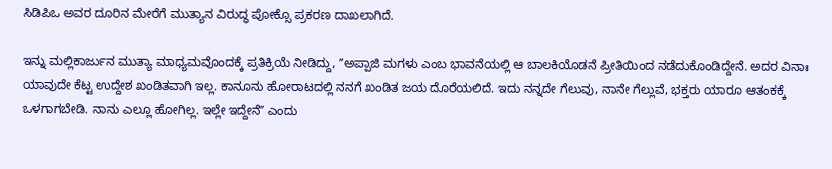ಸಿಡಿಪಿಒ ಅವರ ದೂರಿನ ಮೇರೆಗೆ ಮುತ್ಯಾನ ವಿರುದ್ಧ ಪೋಕ್ಸೊ ಪ್ರಕರಣ ದಾಖಲಾಗಿದೆ.

ಇನ್ನು ಮಲ್ಲಿಕಾರ್ಜುನ ಮುತ್ಯಾ ಮಾಧ್ಯಮವೊಂದಕ್ಕೆ ಪ್ರತಿಕ್ರಿಯೆ ನೀಡಿದ್ದು, ʼʼಅಪ್ಪಾಜಿ ಮಗಳು ಎಂಬ ಭಾವನೆಯಲ್ಲಿ ಆ ಬಾಲಕಿಯೊಡನೆ ಪ್ರೀತಿಯಿಂದ ನಡೆದುಕೊಂಡಿದ್ದೇನೆ. ಅದರ ವಿನಾಃ ಯಾವುದೇ ಕೆಟ್ಟ ಉದ್ದೇಶ ಖಂಡಿತವಾಗಿ ಇಲ್ಲ. ಕಾನೂನು ಹೋರಾಟದಲ್ಲಿ ನನಗೆ ಖಂಡಿತ ಜಯ ದೊರೆಯಲಿದೆ. ಇದು ನನ್ನದೇ ಗೆಲುವು, ನಾನೇ ಗೆಲ್ಲುವೆ, ಭಕ್ತರು ಯಾರೂ ಆತಂಕಕ್ಕೆ ಒಳಗಾಗಬೇಡಿ. ನಾನು ಎಲ್ಲೂ ಹೋಗಿಲ್ಲ. ಇಲ್ಲೇ ಇದ್ದೇನೆʼʼ ಎಂದು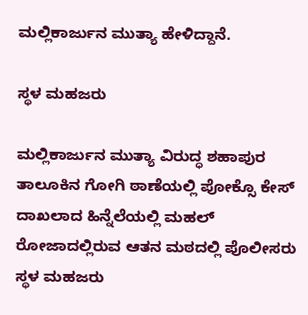ಮಲ್ಲಿಕಾರ್ಜುನ ಮುತ್ಯಾ ಹೇಳಿದ್ದಾನೆ.

ಸ್ಥಳ ಮಹಜರು

ಮಲ್ಲಿಕಾರ್ಜುನ ಮುತ್ಯಾ ವಿರುದ್ಧ ಶಹಾಪುರ ತಾಲೂಕಿನ ಗೋಗಿ ಠಾಣೆಯಲ್ಲಿ ಪೋಕ್ಸೊ ಕೇಸ್ ದಾಖಲಾದ ಹಿನ್ನೆಲೆಯಲ್ಲಿ ಮಹಲ್ ರೋಜಾದಲ್ಲಿರುವ ಆತನ ಮಠದಲ್ಲಿ ಪೊಲೀಸರು ಸ್ಥಳ ಮಹಜರು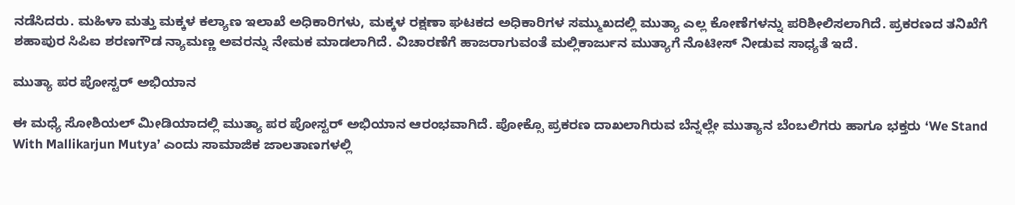ನಡೆಸಿದರು. ಮಹಿಳಾ‌ ಮತ್ತು ಮಕ್ಕಳ ಕಲ್ಯಾಣ ಇಲಾಖೆ ಅಧಿಕಾರಿಗಳು, ಮಕ್ಕಳ ರಕ್ಷಣಾ ಘಟಕದ ಅಧಿಕಾರಿಗಳ ಸಮ್ಮುಖದಲ್ಲಿ ಮುತ್ಯಾ ಎಲ್ಲ ಕೋಣೆಗಳನ್ನು ಪರಿಶೀಲಿಸಲಾಗಿದೆ. ಪ್ರಕರಣದ ತನಿಖೆಗೆ ಶಹಾಪುರ ಸಿಪಿಐ ಶರಣಗೌಡ ನ್ಯಾಮಣ್ಣ ಅವರನ್ನು ನೇಮಕ ಮಾಡಲಾಗಿದೆ. ವಿಚಾರಣೆಗೆ ಹಾಜರಾಗುವಂತೆ ಮಲ್ಲಿಕಾರ್ಜುನ ಮುತ್ಯಾಗೆ ನೊಟೀಸ್‌ ನೀಡುವ ಸಾಧ್ಯತೆ ಇದೆ.

ಮುತ್ಯಾ ಪರ ಪೋಸ್ಟರ್ ಅಭಿಯಾನ

ಈ ಮಧ್ಯೆ ಸೋಶಿಯಲ್‌ ಮೀಡಿಯಾದಲ್ಲಿ ಮುತ್ಯಾ ಪರ ಪೋಸ್ಟರ್ ಅಭಿಯಾನ ಆರಂಭವಾಗಿದೆ. ಪೋಕ್ಸೊ ಪ್ರಕರಣ ದಾಖಲಾಗಿರುವ ಬೆನ್ನಲ್ಲೇ ಮುತ್ಯಾನ ಬೆಂಬಲಿಗರು ಹಾಗೂ ಭಕ್ತರು ‘We Stand With Mallikarjun Mutya’ ಎಂದು ಸಾಮಾಜಿಕ ಜಾಲತಾಣಗಳಲ್ಲಿ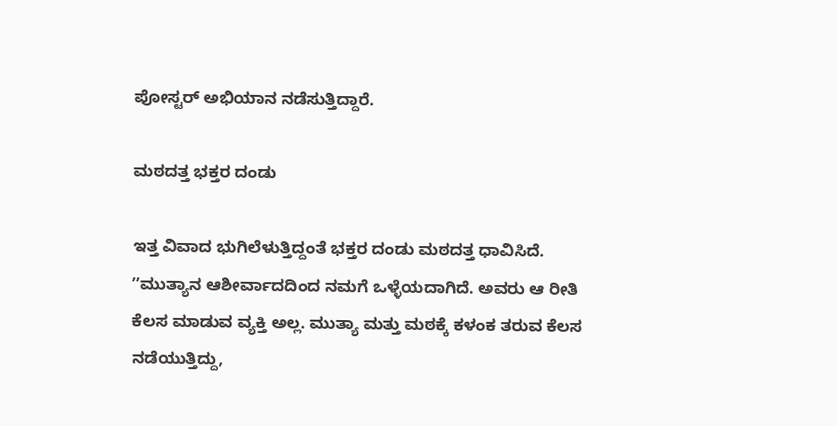ಪೋಸ್ಟರ್ ಅಭಿಯಾನ ನಡೆಸುತ್ತಿದ್ದಾರೆ.

ಮಠದತ್ತ ಭಕ್ತರ ದಂಡು

ಇತ್ತ ವಿವಾದ ಭುಗಿಲೆಳುತ್ತಿದ್ದಂತೆ ಭಕ್ತರ ದಂಡು ಮಠದತ್ತ ಧಾವಿಸಿದೆ. ʼʼಮುತ್ಯಾನ ಆಶೀರ್ವಾದದಿಂದ ನಮಗೆ ಒಳ್ಳೆಯದಾಗಿದೆ. ಅವರು ಆ ರೀತಿ ಕೆಲಸ ಮಾಡುವ ವ್ಯಕ್ತಿ ಅಲ್ಲ. ಮುತ್ಯಾ ಮತ್ತು ಮಠಕ್ಕೆ ಕಳಂಕ ತರುವ ಕೆಲಸ ನಡೆಯುತ್ತಿದ್ದು,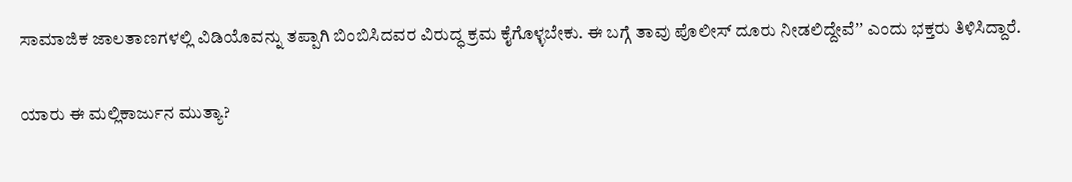ಸಾಮಾಜಿಕ ಜಾಲತಾಣಗಳಲ್ಲಿ ವಿಡಿಯೊವನ್ನು ತಪ್ಪಾಗಿ ಬಿಂಬಿಸಿದವರ ವಿರುದ್ಧ ಕ್ರಮ ಕೈಗೊಳ್ಳಬೇಕು. ಈ ಬಗ್ಗೆ ತಾವು ಪೊಲೀಸ್ ದೂರು ನೀಡಲಿದ್ದೇವೆʼʼ ಎಂದು ಭಕ್ತರು ತಿಳಿಸಿದ್ದಾರೆ.

ಯಾರು ಈ ಮಲ್ಲಿಕಾರ್ಜುನ ಮುತ್ಯಾ?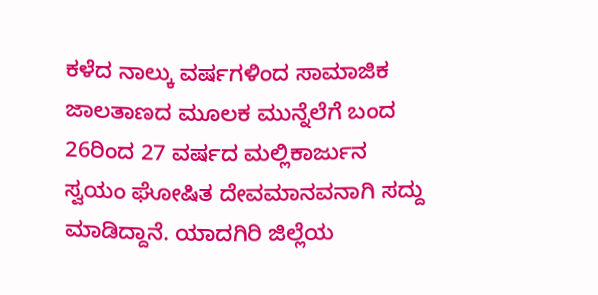ಕಳೆದ ನಾಲ್ಕು ವರ್ಷಗಳಿಂದ ಸಾಮಾಜಿಕ ಜಾಲತಾಣದ ಮೂಲಕ ಮುನ್ನೆಲೆಗೆ ಬಂದ 26ರಿಂದ 27 ವರ್ಷದ ಮಲ್ಲಿಕಾರ್ಜುನ ಸ್ವಯಂ ಘೋಷಿತ ದೇವಮಾನವನಾಗಿ ಸದ್ದು ಮಾಡಿದ್ದಾನೆ. ಯಾದಗಿರಿ ಜಿಲ್ಲೆಯ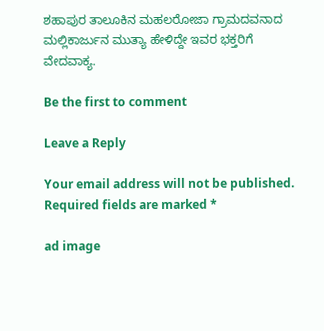ಶಹಾಪುರ ತಾಲೂಕಿನ ಮಹಲರೋಜಾ ಗ್ರಾಮದವನಾದ ಮಲ್ಲಿಕಾರ್ಜುನ ಮುತ್ಯಾ ಹೇಳಿದ್ದೇ ಇವರ ಭಕ್ತರಿಗೆ ವೇದವಾಕ್ಯ.

Be the first to comment

Leave a Reply

Your email address will not be published. Required fields are marked *

ad image